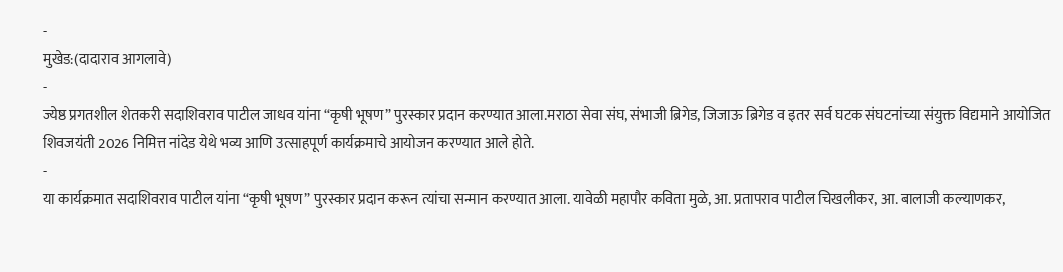-
मुखेड:(दादाराव आगलावे)
-
ज्येष्ठ प्रगतशील शेतकरी सदाशिवराव पाटील जाधव यांना “कृषी भूषण” पुरस्कार प्रदान करण्यात आला.मराठा सेवा संघ, संभाजी ब्रिगेड, जिजाऊ ब्रिगेड व इतर सर्व घटक संघटनांच्या संयुक्त विद्यमाने आयोजित शिवजयंती 2026 निमित्त नांदेड येथे भव्य आणि उत्साहपूर्ण कार्यक्रमाचे आयोजन करण्यात आले होते.
-
या कार्यक्रमात सदाशिवराव पाटील यांना “कृषी भूषण” पुरस्कार प्रदान करून त्यांचा सन्मान करण्यात आला. यावेळी महापौर कविता मुळे, आ. प्रतापराव पाटील चिखलीकर, आ. बालाजी कल्याणकर,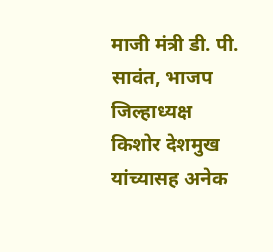माजी मंत्री डी. पी. सावंत, भाजप जिल्हाध्यक्ष किशोर देशमुख यांच्यासह अनेक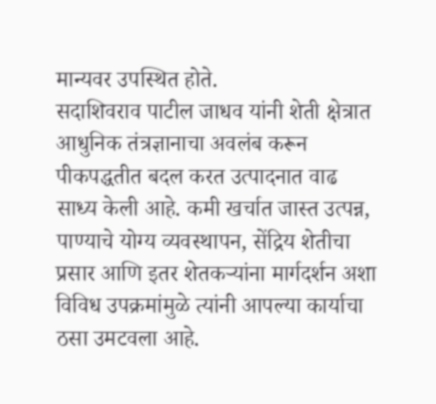मान्यवर उपस्थित होते.
सदाशिवराव पाटील जाधव यांनी शेती क्षेत्रात आधुनिक तंत्रज्ञानाचा अवलंब करून पीकपद्धतीत बदल करत उत्पादनात वाढ साध्य केली आहे. कमी खर्चात जास्त उत्पन्न, पाण्याचे योग्य व्यवस्थापन, सेंद्रिय शेतीचा प्रसार आणि इतर शेतकऱ्यांना मार्गदर्शन अशा विविध उपक्रमांमुळे त्यांनी आपल्या कार्याचा ठसा उमटवला आहे.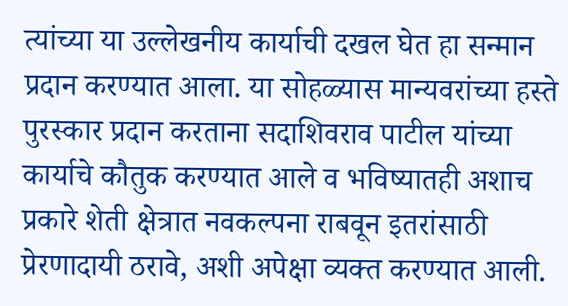त्यांच्या या उल्लेखनीय कार्याची दखल घेत हा सन्मान प्रदान करण्यात आला. या सोहळ्यास मान्यवरांच्या हस्ते पुरस्कार प्रदान करताना सदाशिवराव पाटील यांच्या कार्याचे कौतुक करण्यात आले व भविष्यातही अशाच प्रकारे शेती क्षेत्रात नवकल्पना राबवून इतरांसाठी प्रेरणादायी ठरावे, अशी अपेक्षा व्यक्त करण्यात आली.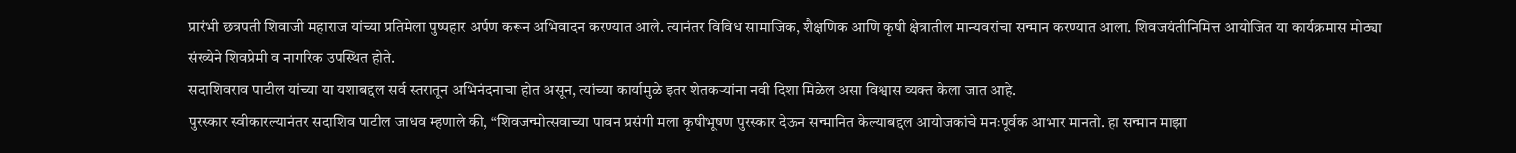प्रारंभी छत्रपती शिवाजी महाराज यांच्या प्रतिमेला पुष्पहार अर्पण करून अभिवादन करण्यात आले. त्यानंतर विविध सामाजिक, शैक्षणिक आणि कृषी क्षेत्रातील मान्यवरांचा सन्मान करण्यात आला. शिवजयंतीनिमित्त आयोजित या कार्यक्रमास मोठ्या संख्येने शिवप्रेमी व नागरिक उपस्थित होते.
सदाशिवराव पाटील यांच्या या यशाबद्दल सर्व स्तरातून अभिनंदनाचा होत असून, त्यांच्या कार्यामुळे इतर शेतकऱ्यांना नवी दिशा मिळेल असा विश्वास व्यक्त केला जात आहे.
पुरस्कार स्वीकारल्यानंतर सदाशिव पाटील जाधव म्हणाले की, “शिवजन्मोत्सवाच्या पावन प्रसंगी मला कृषीभूषण पुरस्कार देऊन सन्मानित केल्याबद्दल आयोजकांचे मनःपूर्वक आभार मानतो. हा सन्मान माझा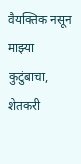वैयक्तिक नसून माझ्या कुटुंबाचा, शेतकरी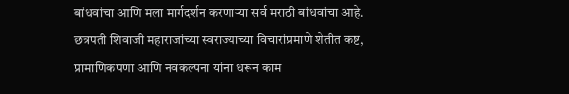बांधवांचा आणि मला मार्गदर्शन करणाऱ्या सर्व मराठी बांधवांचा आहे. छत्रपती शिवाजी महाराजांच्या स्वराज्याच्या विचारांप्रमाणे शेतीत कष्ट, प्रामाणिकपणा आणि नवकल्पना यांना धरून काम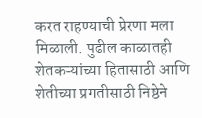करत राहण्याची प्रेरणा मला मिळाली. पुढील काळातही शेतकऱ्यांच्या हितासाठी आणि शेतीच्या प्रगतीसाठी निष्ठेने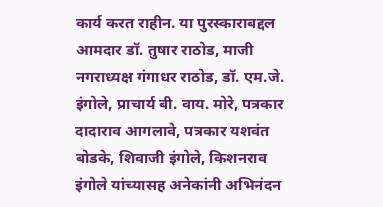कार्य करत राहीन. या पुरस्काराबद्दल आमदार डॉ. तुषार राठोड, माजी नगराध्यक्ष गंगाधर राठोड, डॉ. एम.जे. इंगोले, प्राचार्य बी. वाय. मोरे, पत्रकार दादाराव आगलावे, पत्रकार यशवंत बोडके, शिवाजी इंगोले, किशनराव इंगोले यांच्यासह अनेकांनी अभिनंदन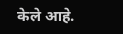केले आहे.